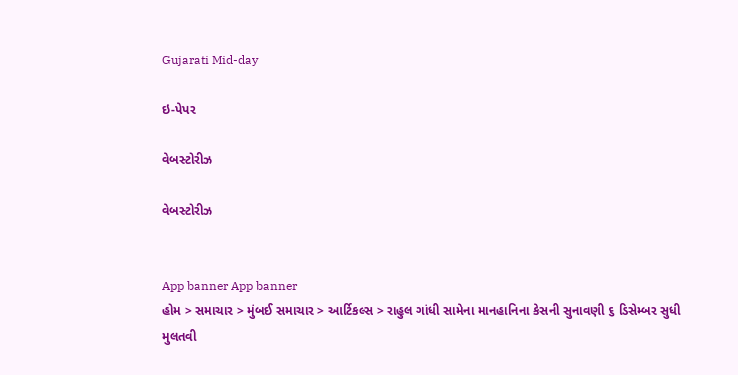Gujarati Mid-day

ઇ-પેપર

વેબસ્ટોરીઝ

વેબસ્ટોરીઝ


App banner App banner
હોમ > સમાચાર > મુંબઈ સમાચાર > આર્ટિકલ્સ > રાહુલ ગાંધી સામેના માનહાનિના કેસની સુનાવણી ૬ ડિસેમ્બર સુધી મુલતવી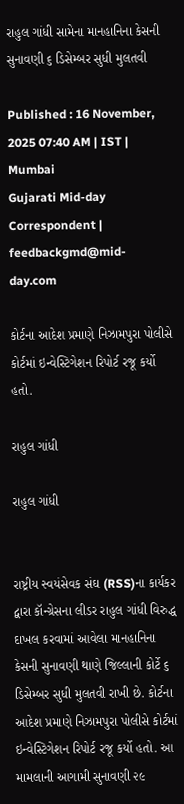રાહુલ ગાંધી સામેના માનહાનિના કેસની સુનાવણી ૬ ડિસેમ્બર સુધી મુલતવી

Published : 16 November, 2025 07:40 AM | IST | Mumbai
Gujarati Mid-day Correspondent | feedbackgmd@mid-day.com

કોર્ટના આદેશ પ્રમાણે નિઝામપુરા પોલીસે કોર્ટમાં ઇન્વેસ્ટિગેશન રિપોર્ટ રજૂ કર્યો હતો.

રાહુલ ગાંધી

રાહુલ ગાંધી


રાષ્ટ્રીય સ્વયંસેવક સંઘ (RSS)ના કાર્યકર દ્વારા કૉન્ગ્રેસના લીડર રાહુલ ગાંધી વિરુદ્ધ દાખલ કરવામાં આવેલા માનહાનિના કેસની સુનાવણી થાણે જિલ્લાની કોર્ટે ૬ ડિસેમ્બર સુધી મુલતવી રાખી છે. કોર્ટના આદેશ પ્રમાણે નિઝામપુરા પોલીસે કોર્ટમાં ઇન્વેસ્ટિગેશન રિપોર્ટ રજૂ કર્યો હતો. આ મામલાની આગામી સુનાવણી ૨૯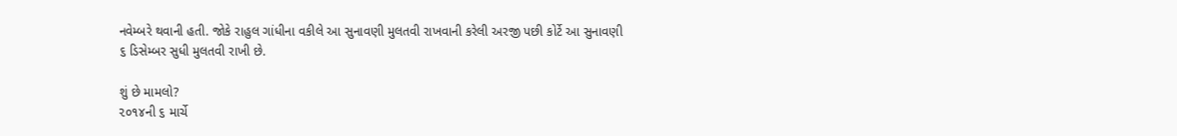નવેમ્બરે થવાની હતી. જોકે રાહુલ ગાંધીના વકીલે આ સુનાવણી મુલતવી રાખવાની કરેલી અરજી પછી કોર્ટે આ સુનાવણી ૬ ડિસેમ્બર સુધી મુલતવી રાખી છે.

શું છે મામલો?
૨૦૧૪ની ૬ માર્ચે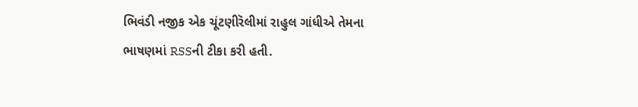ભિવંડી નજીક એક ચૂંટણીરૅલીમાં રાહુલ ગાંધીએ તેમના ભાષણમાં RSSની ટીકા કરી હતી.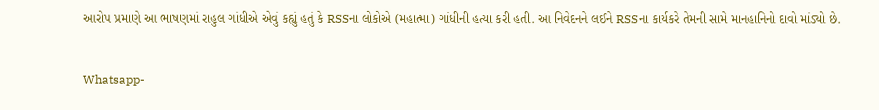આરોપ પ્રમાણે આ ભાષણમાં રાહુલ ગાંધીએ એવું કહ્યું હતું કે RSSના લોકોએ (મહાત્મા) ગાંધીની હત્યા કરી હતી. આ નિવેદનને લઈને RSSના કાર્યકરે તેમની સામે માનહાનિનો દાવો માંડ્યો છે.


Whatsapp-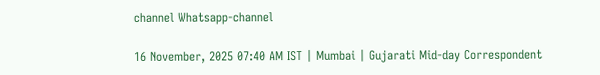channel Whatsapp-channel

16 November, 2025 07:40 AM IST | Mumbai | Gujarati Mid-day Correspondent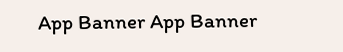App Banner App Banner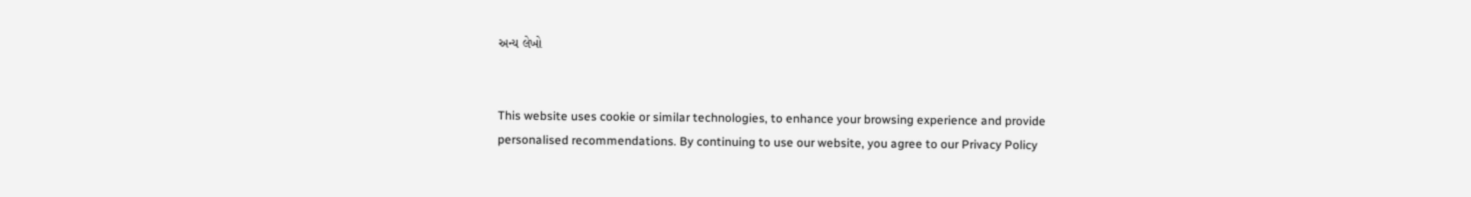અન્ય લેખો


This website uses cookie or similar technologies, to enhance your browsing experience and provide personalised recommendations. By continuing to use our website, you agree to our Privacy Policy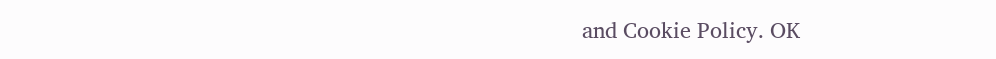and Cookie Policy. OK